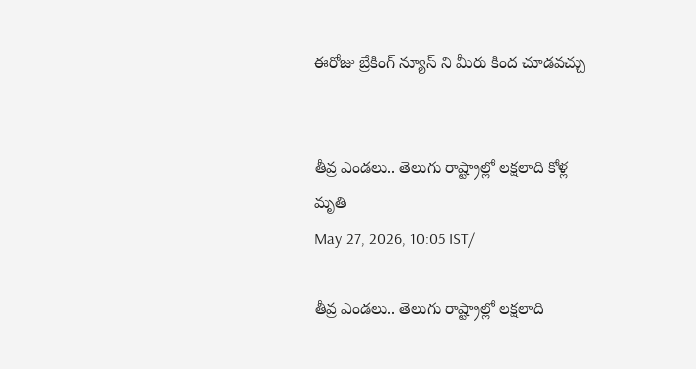ఈరోజు బ్రేకింగ్ న్యూస్ ని మీరు కింద చూడవచ్చు


తీవ్ర ఎండలు.. తెలుగు రాష్ట్రాల్లో లక్షలాది కోళ్ల మృతి
May 27, 2026, 10:05 IST/

తీవ్ర ఎండలు.. తెలుగు రాష్ట్రాల్లో లక్షలాది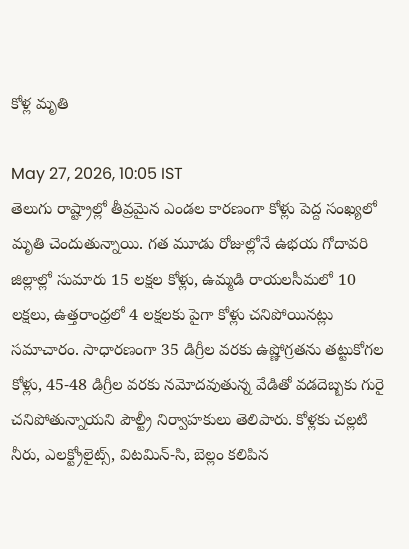కోళ్ల మృతి

May 27, 2026, 10:05 IST
తెలుగు రాష్ట్రాల్లో తీవ్రమైన ఎండల కారణంగా కోళ్లు పెద్ద సంఖ్యలో మృతి చెందుతున్నాయి. గత మూడు రోజుల్లోనే ఉభయ గోదావరి జిల్లాల్లో సుమారు 15 లక్షల కోళ్లు, ఉమ్మడి రాయలసీమలో 10 లక్షలు, ఉత్తరాంధ్రలో 4 లక్షలకు పైగా కోళ్లు చనిపోయినట్లు సమాచారం. సాధారణంగా 35 డిగ్రీల వరకు ఉష్ణోగ్రతను తట్టుకోగల కోళ్లు, 45-48 డిగ్రీల వరకు నమోదవుతున్న వేడితో వడదెబ్బకు గురై చనిపోతున్నాయని పౌల్ట్రీ నిర్వాహకులు తెలిపారు. కోళ్లకు చల్లటి నీరు, ఎలక్ట్రోలైట్స్, విటమిన్-సి, బెల్లం కలిపిన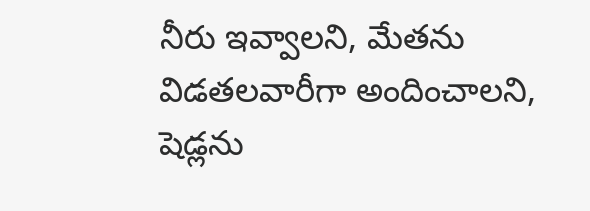నీరు ఇవ్వాలని, మేతను విడతలవారీగా అందించాలని, షెడ్లను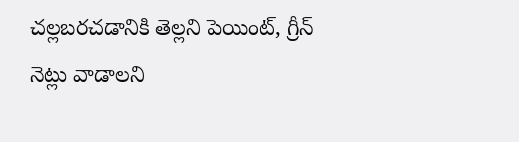చల్లబరచడానికి తెల్లని పెయింట్, గ్రీన్ నెట్లు వాడాలని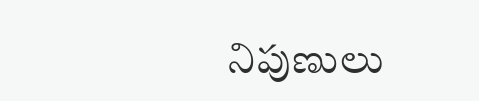నిపుణులు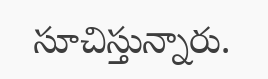సూచిస్తున్నారు.